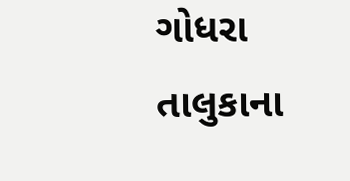ગોધરા તાલુકાના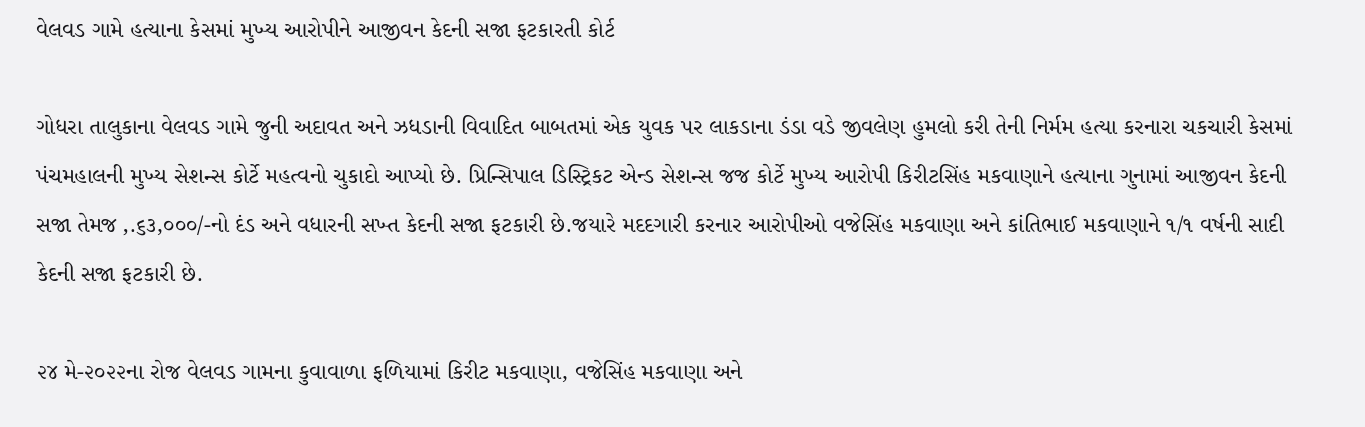વેલવડ ગામે હત્યાના કેસમાં મુખ્ય આરોપીને આજીવન કેદની સજા ફટકારતી કોર્ટ

ગોધરા તાલુકાના વેલવડ ગામે જુની અદાવત અને ઝધડાની વિવાદિત બાબતમાં એક યુવક પર લાકડાના ડંડા વડે જીવલેણ હુમલો કરી તેની નિર્મમ હત્યા કરનારા ચકચારી કેસમાં પંચમહાલની મુખ્ય સેશન્સ કોર્ટે મહત્વનો ચુકાદો આપ્યો છે. પ્રિન્સિપાલ ડિસ્ટ્રિકટ એન્ડ સેશન્સ જજ કોર્ટે મુખ્ય આરોપી કિરીટસિંહ મકવાણાને હત્યાના ગુનામાં આજીવન કેદની સજા તેમજ ‚.૬૩,૦૦૦/-નો દંડ અને વધારની સખ્ત કેદની સજા ફટકારી છે.જયારે મદદગારી કરનાર આરોપીઓ વજેસિંહ મકવાણા અને કાંતિભાઈ મકવાણાને ૧/૧ વર્ષની સાદી કેદની સજા ફટકારી છે.

૨૪ મે-૨૦૨૨ના રોજ વેલવડ ગામના કુવાવાળા ફળિયામાં કિરીટ મકવાણા, વજેસિંહ મકવાણા અને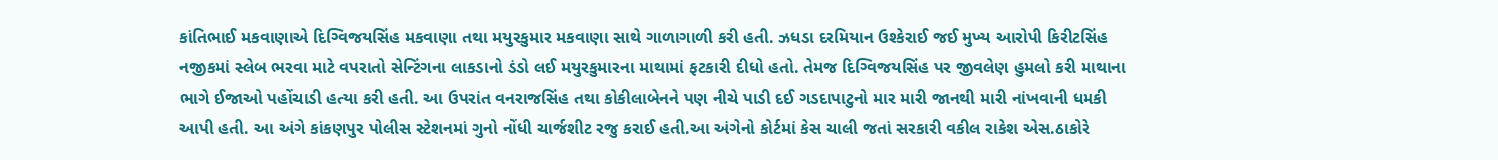કાંતિભાઈ મકવાણાએ દિગ્વિજયસિંહ મકવાણા તથા મયુરકુમાર મકવાણા સાથે ગાળાગાળી કરી હતી. ઝધડા દરમિયાન ઉશ્કેરાઈ જઈ મુખ્ય આરોપી કિરીટસિંહ નજીકમાં સ્લેબ ભરવા માટે વપરાતો સેન્ટિંગના લાકડાનો ડંડો લઈ મયુરકુમારના માથામાં ફટકારી દીધો હતો. તેમજ દિગ્વિજયસિંહ પર જીવલેણ હુમલો કરી માથાના ભાગે ઈજાઓ પહોંચાડી હત્યા કરી હતી. આ ઉપરાંત વનરાજસિંહ તથા કોકીલાબેનને પણ નીચે પાડી દઈ ગડદાપાટુનો માર મારી જાનથી મારી નાંખવાની ધમકી આપી હતી. આ અંગે કાંકણપુર પોલીસ સ્ટેશનમાં ગુનો નોંધી ચાર્જશીટ રજુ કરાઈ હતી.આ અંગેનો કોર્ટમાં કેસ ચાલી જતાં સરકારી વકીલ રાકેશ એસ.ઠાકોરે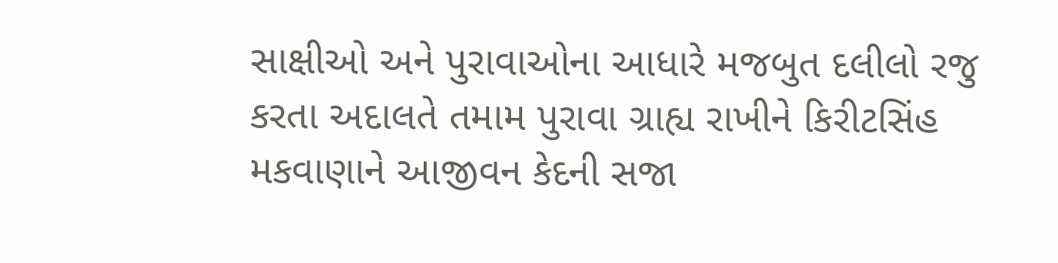સાક્ષીઓ અને પુરાવાઓના આધારે મજબુત દલીલો રજુ કરતા અદાલતે તમામ પુરાવા ગ્રાહ્ય રાખીને કિરીટસિંહ મકવાણાને આજીવન કેદની સજા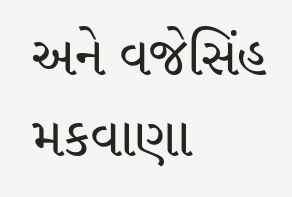અને વજેસિંહ મકવાણા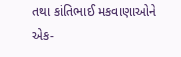તથા કાંતિભાઈ મકવાણાઓને એક-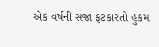એક વર્ષની સજા ફટકારતો હુકમ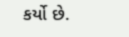કર્યો છે.